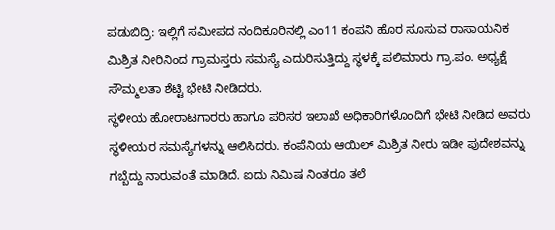ಪಡುಬಿದ್ರಿ: ಇಲ್ಲಿಗೆ ಸಮೀಪದ ನಂದಿಕೂರಿನಲ್ಲಿ ಎಂ11 ಕಂಪನಿ ಹೊರ ಸೂಸುವ ರಾಸಾಯನಿಕ ಮಿಶ್ರಿತ ನೀರಿನಿಂದ ಗ್ರಾಮಸ್ತರು ಸಮಸ್ಯೆ ಎದುರಿಸುತ್ತಿದ್ದು ಸ್ಥಳಕ್ಕೆ ಪಲಿಮಾರು ಗ್ರಾ.ಪಂ. ಅಧ್ಯಕ್ಷೆ ಸೌಮ್ಮಲತಾ ಶೆಟ್ಟಿ ಭೇಟಿ ನೀಡಿದರು.
ಸ್ಥಳೀಯ ಹೋರಾಟಗಾರರು ಹಾಗೂ ಪರಿಸರ ಇಲಾಖೆ ಅಧಿಕಾರಿಗಳೊಂದಿಗೆ ಭೇಟಿ ನೀಡಿದ ಅವರು ಸ್ಥಳೀಯರ ಸಮಸ್ಯೆಗಳನ್ನು ಆಲಿಸಿದರು. ಕಂಪೆನಿಯ ಆಯಿಲ್ ಮಿಶ್ರಿತ ನೀರು ಇಡೀ ಪುದೇಶವನ್ನು ಗಬ್ಬೆದ್ದು ನಾರುವಂತೆ ಮಾಡಿದೆ. ಐದು ನಿಮಿಷ ನಿಂತರೂ ತಲೆ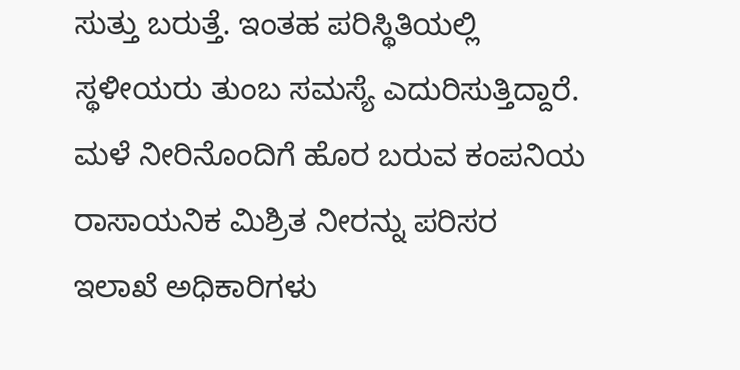ಸುತ್ತು ಬರುತ್ತೆ. ಇಂತಹ ಪರಿಸ್ಥಿತಿಯಲ್ಲಿ ಸ್ಥಳೀಯರು ತುಂಬ ಸಮಸ್ಯೆ ಎದುರಿಸುತ್ತಿದ್ದಾರೆ.
ಮಳೆ ನೀರಿನೊಂದಿಗೆ ಹೊರ ಬರುವ ಕಂಪನಿಯ ರಾಸಾಯನಿಕ ಮಿಶ್ರಿತ ನೀರನ್ನು ಪರಿಸರ ಇಲಾಖೆ ಅಧಿಕಾರಿಗಳು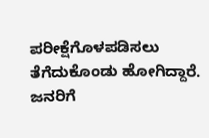ಪರೀಕ್ಷೆಗೊಳಪಡಿಸಲು ತೆಗೆದುಕೊಂಡು ಹೋಗಿದ್ದಾರೆ. ಜನರಿಗೆ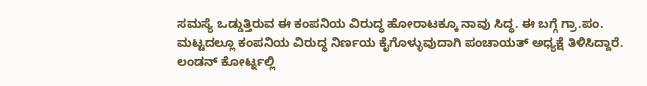ಸಮಸ್ಯೆ ಒಡ್ಡುತ್ತಿರುವ ಈ ಕಂಪನಿಯ ವಿರುದ್ಧ ಹೋರಾಟಕ್ಕೂ ನಾವು ಸಿದ್ಧ. ಈ ಬಗ್ಗೆ ಗ್ರಾ.ಪಂ. ಮಟ್ಟದಲ್ಲೂ ಕಂಪನಿಯ ವಿರುದ್ಧ ನಿರ್ಣಯ ಕೈಗೊಳ್ಳುವುದಾಗಿ ಪಂಚಾಯತ್ ಅಧ್ಯಕ್ಷೆ ತಿಳಿಸಿದ್ದಾರೆ.
ಲಂಡನ್ ಕೋರ್ಟ್ನಲ್ಲಿ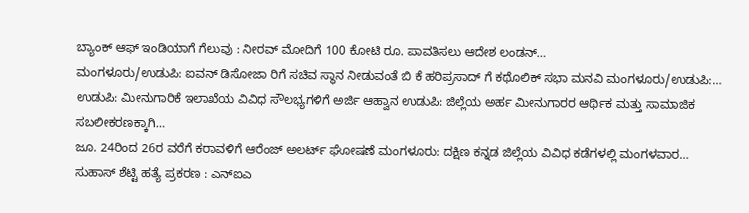ಬ್ಯಾಂಕ್ ಆಫ್ ಇಂಡಿಯಾಗೆ ಗೆಲುವು : ನೀರವ್ ಮೋದಿಗೆ 100 ಕೋಟಿ ರೂ. ಪಾವತಿಸಲು ಆದೇಶ ಲಂಡನ್…
ಮಂಗಳೂರು/ಉಡುಪಿ: ಐವನ್ ಡಿಸೋಜಾ ರಿಗೆ ಸಚಿವ ಸ್ಥಾನ ನೀಡುವಂತೆ ಬಿ ಕೆ ಹರಿಪ್ರಸಾದ್ ಗೆ ಕಥೊಲಿಕ್ ಸಭಾ ಮನವಿ ಮಂಗಳೂರು/ಉಡುಪಿ:…
ಉಡುಪಿ: ಮೀನುಗಾರಿಕೆ ಇಲಾಖೆಯ ವಿವಿಧ ಸೌಲಭ್ಯಗಳಿಗೆ ಅರ್ಜಿ ಆಹ್ವಾನ ಉಡುಪಿ: ಜಿಲ್ಲೆಯ ಅರ್ಹ ಮೀನುಗಾರರ ಆರ್ಥಿಕ ಮತ್ತು ಸಾಮಾಜಿಕ ಸಬಲೀಕರಣಕ್ಕಾಗಿ…
ಜೂ. 24ರಿಂದ 26ರ ವರೆಗೆ ಕರಾವಳಿಗೆ ಆರೆಂಜ್ ಅಲರ್ಟ್ ಘೋಷಣೆ ಮಂಗಳೂರು: ದಕ್ಷಿಣ ಕನ್ನಡ ಜಿಲ್ಲೆಯ ವಿವಿಧ ಕಡೆಗಳಲ್ಲಿ ಮಂಗಳವಾರ…
ಸುಹಾಸ್ ಶೆಟ್ಟಿ ಹತ್ಯೆ ಪ್ರಕರಣ : ಎನ್ಐಎ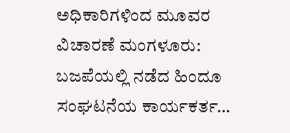ಅಧಿಕಾರಿಗಳಿಂದ ಮೂವರ ವಿಚಾರಣೆ ಮಂಗಳೂರು: ಬಜಪೆಯಲ್ಲಿ ನಡೆದ ಹಿಂದೂ ಸಂಘಟನೆಯ ಕಾರ್ಯಕರ್ತ…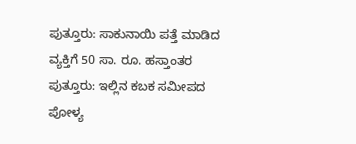ಪುತ್ತೂರು: ಸಾಕುನಾಯಿ ಪತ್ತೆ ಮಾಡಿದ ವ್ಯಕ್ತಿಗೆ 50 ಸಾ. ರೂ. ಹಸ್ತಾಂತರ ಪುತ್ತೂರು: ಇಲ್ಲಿನ ಕಬಕ ಸಮೀಪದ ಪೋಳ್ಯ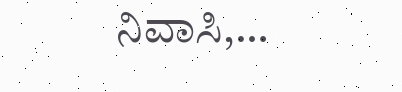ನಿವಾಸಿ,…